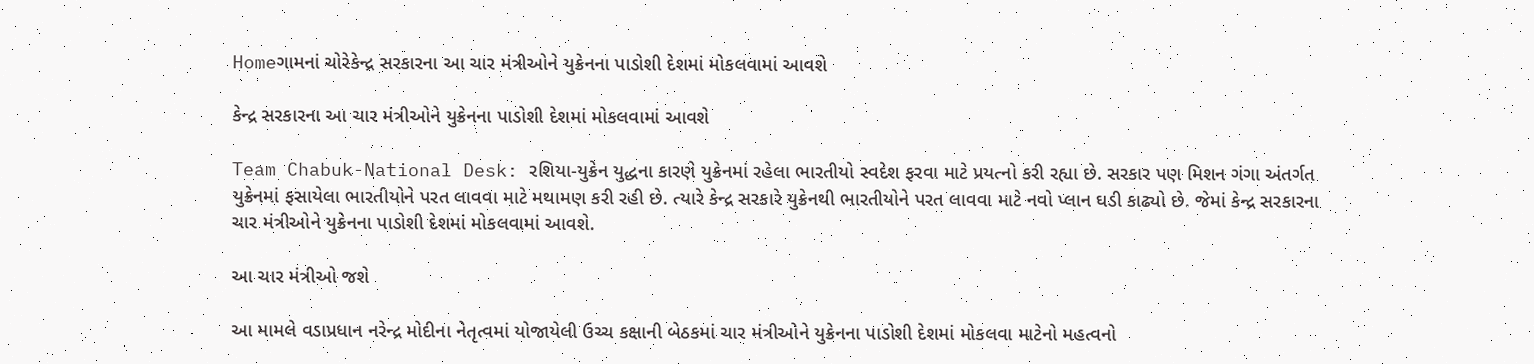Homeગામનાં ચોરેકેન્દ્ર સરકારના આ ચાર મંત્રીઓને યુક્રેનના પાડોશી દેશમાં મોકલવામાં આવશે

કેન્દ્ર સરકારના આ ચાર મંત્રીઓને યુક્રેનના પાડોશી દેશમાં મોકલવામાં આવશે

Team Chabuk-National Desk: રશિયા-યુક્રેન યુદ્ધના કારણે યુક્રેનમાં રહેલા ભારતીયો સ્વદેશ ફરવા માટે પ્રયત્નો કરી રહ્યા છે. સરકાર પણ મિશન ગંગા અંતર્ગત યુક્રેનમાં ફસાયેલા ભારતીયોને પરત લાવવા માટે મથામણ કરી રહી છે. ત્યારે કેન્દ્ર સરકારે યુક્રેનથી ભારતીયોને પરત લાવવા માટે નવો પ્લાન ઘડી કાઢ્યો છે. જેમાં કેન્દ્ર સરકારના ચાર મંત્રીઓને યુક્રેનના પાડોશી દેશમાં મોકલવામાં આવશે.

આ ચાર મંત્રીઓ જશે

આ મામલે વડાપ્રધાન નરેન્દ્ર મોદીના નેતૃત્વમાં યોજાયેલી ઉચ્ચ કક્ષાની બેઠકમાં ચાર મંત્રીઓને યુક્રેનના પાડોશી દેશમાં મોકલવા માટેનો મહત્વનો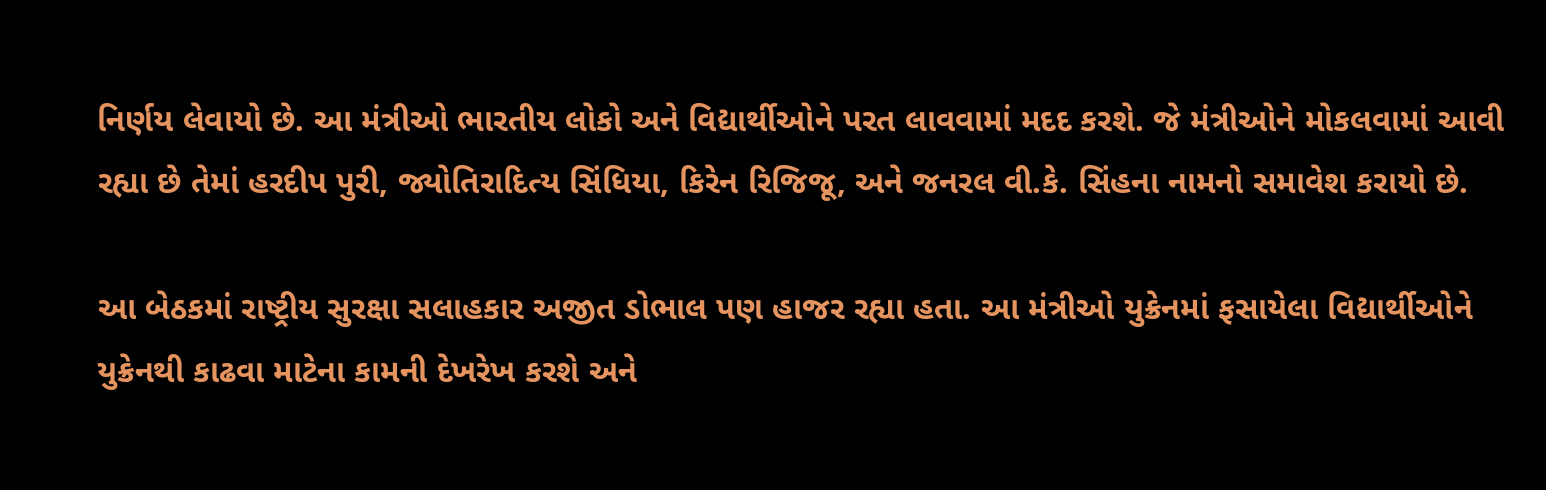નિર્ણય લેવાયો છે. આ મંત્રીઓ ભારતીય લોકો અને વિદ્યાર્થીઓને પરત લાવવામાં મદદ કરશે. જે મંત્રીઓને મોકલવામાં આવી રહ્યા છે તેમાં હરદીપ પુરી, જ્યોતિરાદિત્ય સિંધિયા, કિરેન રિજિજૂ, અને જનરલ વી.કે. સિંહના નામનો સમાવેશ કરાયો છે.

આ બેઠકમાં રાષ્ટ્રીય સુરક્ષા સલાહકાર અજીત ડોભાલ પણ હાજર રહ્યા હતા. આ મંત્રીઓ યુક્રેનમાં ફસાયેલા વિદ્યાર્થીઓને યુક્રેનથી કાઢવા માટેના કામની દેખરેખ કરશે અને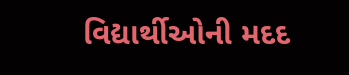વિદ્યાર્થીઓની મદદ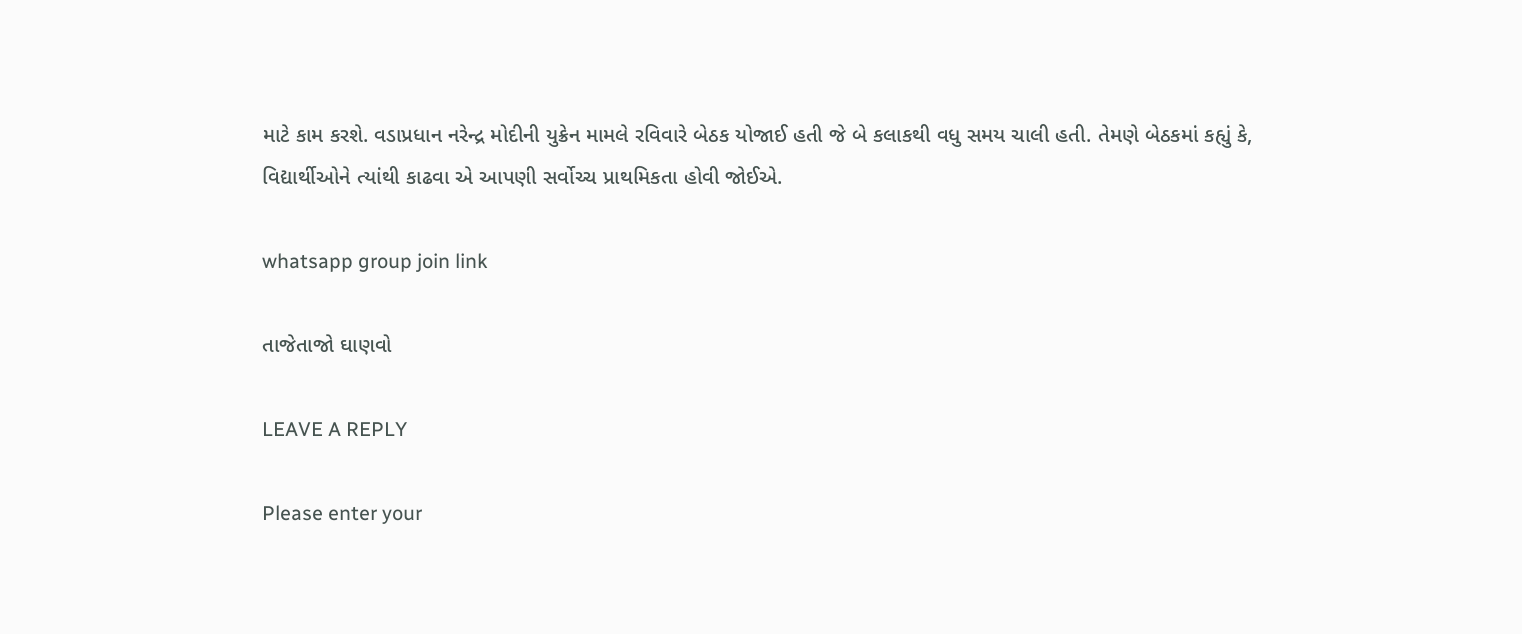માટે કામ કરશે. વડાપ્રધાન નરેન્દ્ર મોદીની યુક્રેન મામલે રવિવારે બેઠક યોજાઈ હતી જે બે કલાકથી વધુ સમય ચાલી હતી. તેમણે બેઠકમાં કહ્યું કે, વિદ્યાર્થીઓને ત્યાંથી કાઢવા એ આપણી સર્વોચ્ચ પ્રાથમિકતા હોવી જોઈએ.

whatsapp group join link

તાજેતાજો ઘાણવો

LEAVE A REPLY

Please enter your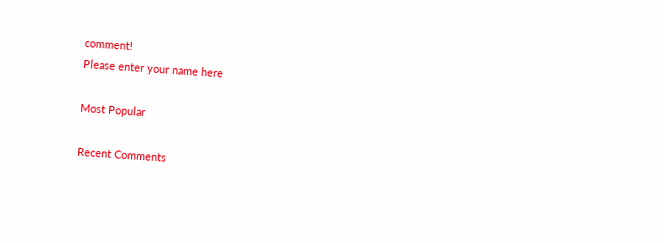comment!
Please enter your name here

Most Popular

Recent Comments